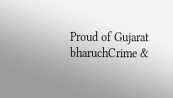Proud of Gujarat
bharuchCrime &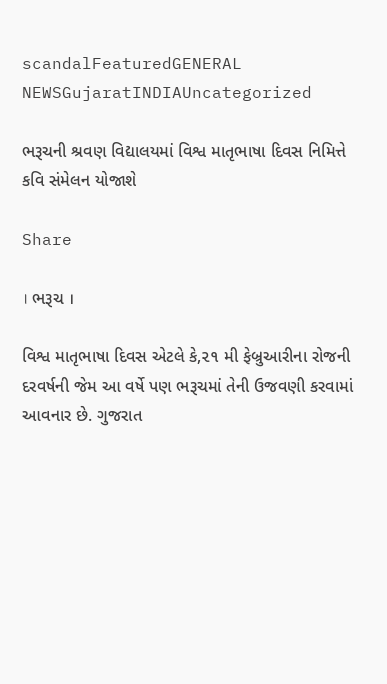scandalFeaturedGENERAL NEWSGujaratINDIAUncategorized

ભરૂચની શ્રવણ વિદ્યાલયમાં વિશ્વ માતૃભાષા દિવસ નિમિત્તે કવિ સંમેલન યોજાશે

Share

। ભરૂચ ।

વિશ્વ માતૃભાષા દિવસ એટલે કે,૨૧ મી ફેબ્રુઆરીના રોજની દરવર્ષની જેમ આ વર્ષે પણ ભરૂચમાં તેની ઉજવણી કરવામાં આવનાર છે. ગુજરાત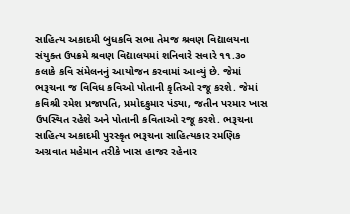સાહિત્ય અકાદમી બુધકવિ સભા તેમજ શ્રવણ વિદ્યાલયના સંયુક્ત ઉપક્રમે શ્રવણ વિદ્યાલયમાં શનિવારે સવારે ૧૧.૩૦ કલાકે કવિ સંમેલનનું આયોજન કરવામાં આવ્યું છે. જેમાં ભરૂચના જ વિવિધ કવિઓ પોતાની કૃતિઓ રજૂ કરશે. જેમાં કવિશ્રી રમેશ પ્રજાપતિ, પ્રમોદકુમાર પંડ્યા, જતીન પરમાર ખાસ ઉપસ્થિત રહેશે અને પોતાની કવિતાઓ રજૂ કરશે. ભરૂચના સાહિત્ય અકાદમી પુરસ્કૃત ભરૂચના સાહિત્યકાર રમણિક અગ્રવાત મહેમાન તરીકે ખાસ હાજર રહેનાર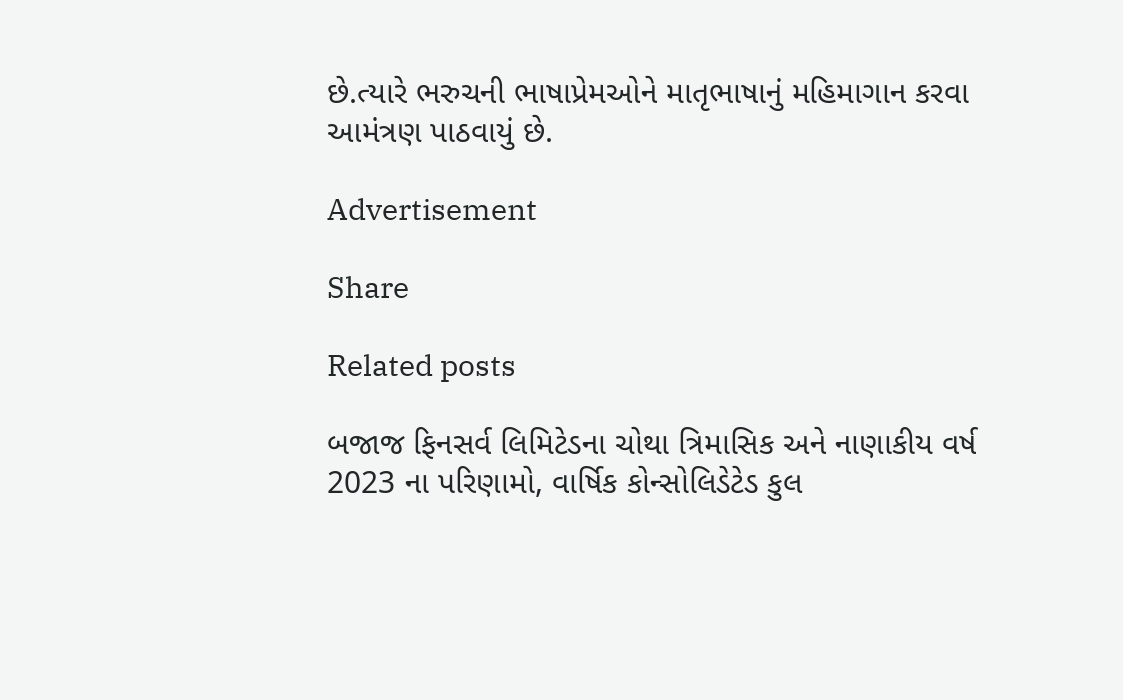છે.ત્યારે ભરુચની ભાષાપ્રેમઓને માતૃભાષાનું મહિમાગાન કરવા આમંત્રણ પાઠવાયું છે.

Advertisement

Share

Related posts

બજાજ ફિનસર્વ લિમિટેડના ચોથા ત્રિમાસિક અને નાણાકીય વર્ષ 2023 ના પરિણામો, વાર્ષિક કોન્સોલિડેટેડ કુલ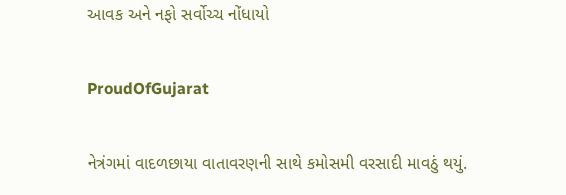આવક અને નફો સર્વોચ્ચ નોંધાયો

ProudOfGujarat

નેત્રંગમાં વાદળછાયા વાતાવરણની સાથે કમોસમી વરસાદી માવઠું થયું.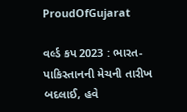ProudOfGujarat

વર્લ્ડ કપ 2023 : ભારત-પાકિસ્તાનની મેચની તારીખ બદલાઈ, હવે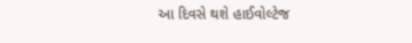આ દિવસે થશે હાઈવોલ્ટેજ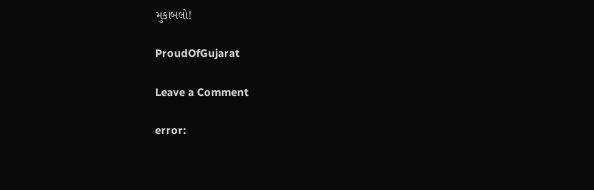મુકાબલો!

ProudOfGujarat

Leave a Comment

error: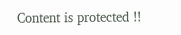Content is protected !!